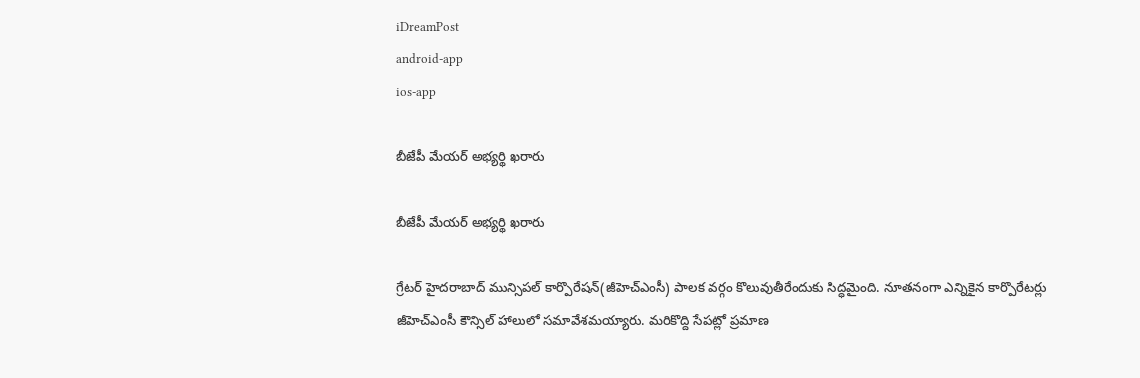iDreamPost
android-app
ios-app

బీజేపీ మేయర్‌ అభ్యర్థి ఖరారు

బీజేపీ మేయర్‌ అభ్యర్థి ఖరారు

గ్రేటర్‌ హైదరాబాద్‌ మున్సిపల్‌ కార్పొరేషన్‌(జీహెచ్‌ఎంసీ) పాలక వర్గం కొలువుతీరేందుకు సిద్ధమైంది. నూతనంగా ఎన్నికైన కార్పొరేటర్లు జీహెచ్‌ఎంసీ కౌన్సిల్‌ హాలులో సమావేశమయ్యారు. మరికొద్ది సేపట్లో ప్రమాణ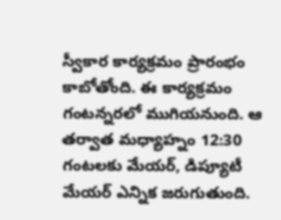స్వీకార కార్యక్రమం ప్రారంభం కాబోతోంది. ఈ కార్యక్రమం గంటన్నరలో ముగియనుంది. ఆ తర్వాత మధ్యాహ్నం 12:30 గంటలకు మేయర్, డిప్యూటీ మేయర్‌ ఎన్నిక జరుగుతుంది.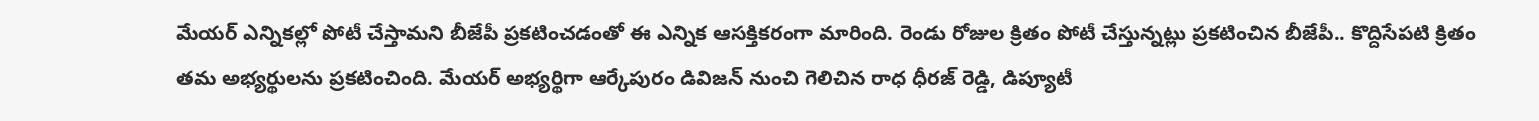మేయర్‌ ఎన్నికల్లో పోటీ చేస్తామని బీజేపీ ప్రకటించడంతో ఈ ఎన్నిక ఆసక్తికరంగా మారింది. రెండు రోజుల క్రితం పోటీ చేస్తున్నట్లు ప్రకటించిన బీజేపీ.. కొద్దిసేపటి క్రితం తమ అభ్యర్థులను ప్రకటించింది. మేయర్‌ అభ్యర్థిగా ఆర్కేపురం డివిజన్‌ నుంచి గెలిచిన రాధ ధీరజ్‌ రెడ్డి, డిప్యూటీ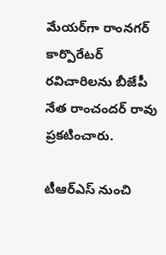మేయర్‌గా రాంనగర్‌ కార్పొరేటర్‌ రవిచారిలను బీజేపీ నేత రాంచందర్‌ రావు ప్రకటించారు.

టీఆర్‌ఎస్‌ నుంచి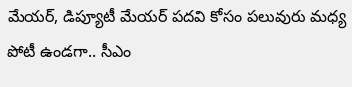మేయర్, డిప్యూటీ మేయర్‌ పదవి కోసం పలువురు మధ్య పోటీ ఉండగా.. సీఎం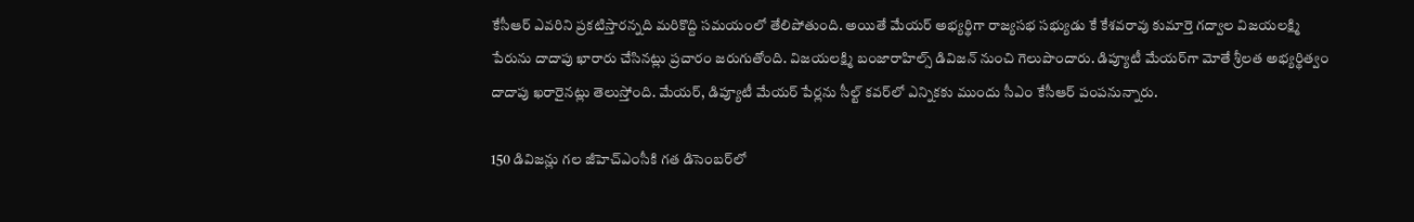కేసీఆర్‌ ఎవరిని ప్రకటిస్తారన్నది మరికొద్ది సమయంలో తేలిపోతుంది. అయితే మేయర్‌ అభ్యర్థిగా రాజ్యసభ సభ్యుడు కే కేశవరావు కుమార్తె గద్వాల విజయలక్ష్మి పేరును దాదాపు ఖారారు చేసినట్లు ప్రచారం జరుగుతోంది. విజయలక్ష్మి బంజారాహిల్స్‌ డివిజన్‌ నుంచి గెలుపొందారు. డిప్యూటీ మేయర్‌గా మోతే శ్రీలత అభ్యర్థిత్వం దాదాపు ఖరారైనట్లు తెలుస్తోంది. మేయర్, డిప్యూటీ మేయర్‌ పేర్లను సీల్ట్‌ కవర్‌లో ఎన్నికకు ముందు సీఎం కేసీఆర్‌ పంపనున్నారు.

150 డివిజన్లు గల జీహెచ్‌ఎంసీకి గత డిసెంబర్‌లో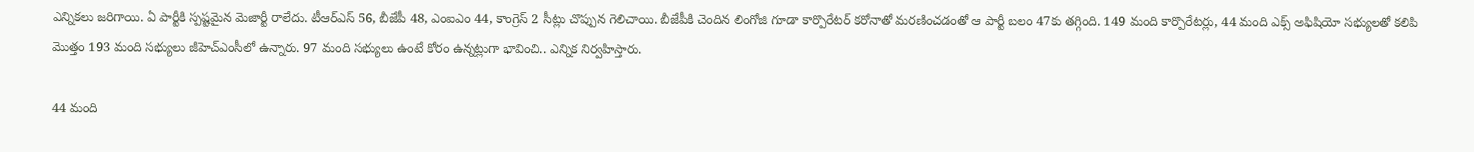ఎన్నికలు జరిగాయి. ఏ పార్టీకి స్పష్టమైన మెజార్టీ రాలేదు. టీఆర్‌ఎస్‌ 56, బీజేపీ 48, ఎంఐఎం 44, కాంగ్రెస్‌ 2 సీట్లు చొప్పున గెలిచాయి. బీజేపీకి చెందిన లింగోజి గూడా కార్పొరేటర్‌ కరోనాతో మరణించడంతో ఆ పార్టీ బలం 47కు తగ్గింది. 149 మంది కార్పొరేటర్లు, 44 మంది ఎక్స్‌ అఫిషియో సభ్యులతో కలిపి మొత్తం 193 మంది సభ్యులు జీహెచ్‌ఎంసీలో ఉన్నారు. 97 మంది సభ్యులు ఉంటే కోరం ఉన్నట్లుగా భావించి.. ఎన్నిక నిర్వహిస్తారు.

44 మంది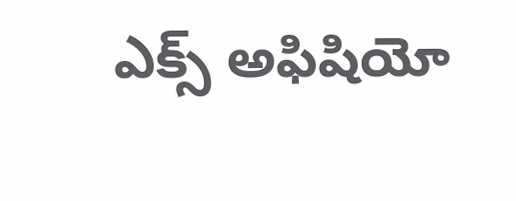ఎక్స్‌ అఫిషియో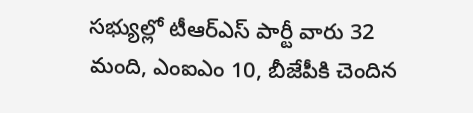సభ్యుల్లో టీఆర్‌ఎస్‌ పార్టీ వారు 32 మంది, ఎంఐఎం 10, బీజేపీకి చెందిన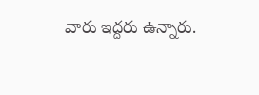వారు ఇద్దరు ఉన్నారు.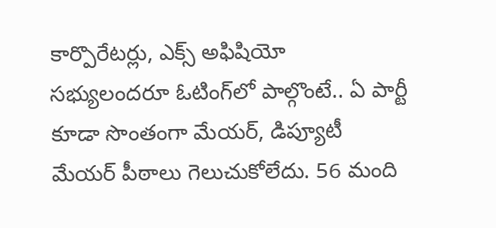కార్పొరేటర్లు, ఎక్స్‌ అఫిషియో సభ్యులందరూ ఓటింగ్‌లో పాల్గొంటే.. ఏ పార్టీ కూడా సొంతంగా మేయర్, డిప్యూటీ మేయర్‌ పీఠాలు గెలుచుకోలేదు. 56 మంది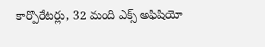కార్పొరేటర్లు, 32 మంది ఎక్స్‌ అఫిషియో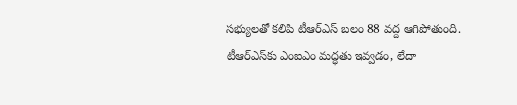సభ్యులతో కలిపి టీఆర్‌ఎస్‌ బలం 88 వద్ద ఆగిపోతుంది. టీఆర్‌ఎస్‌కు ఎంఐఎం మద్ధతు ఇవ్వడం, లేదా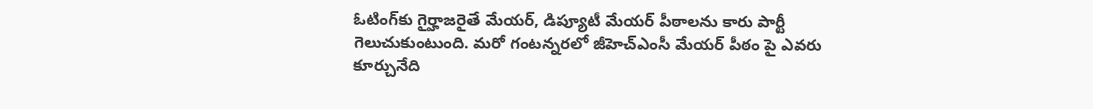ఓటింగ్‌కు గైర్హాజరైతే మేయర్, డిప్యూటీ మేయర్‌ పీఠాలను కారు పార్టీ గెలుచుకుంటుంది. మరో గంటన్నరలో జీహెచ్‌ఎంసీ మేయర్‌ పీఠం పై ఎవరు కూర్చునేది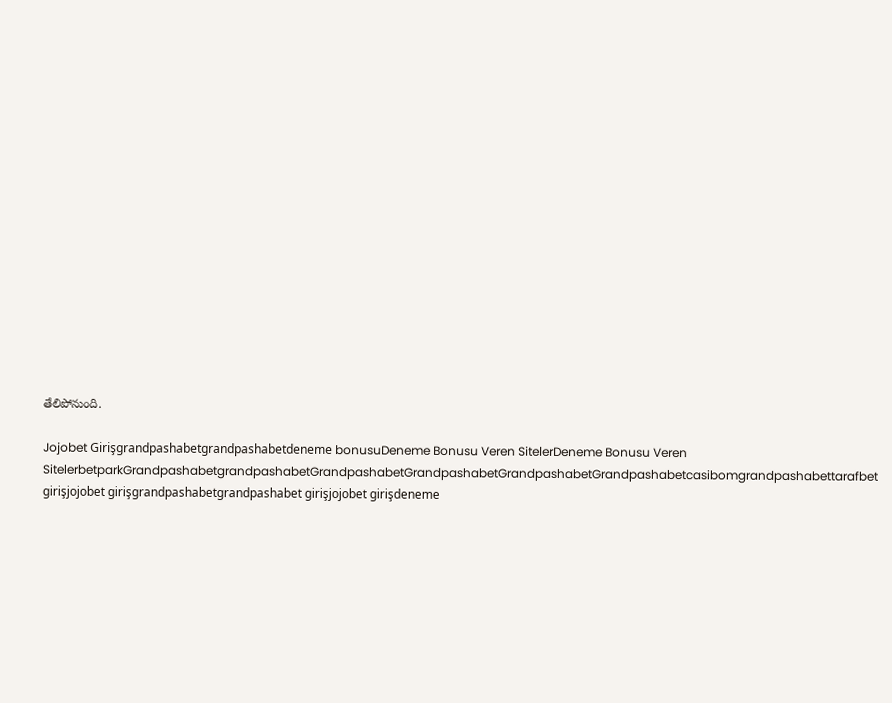తేలిపోనుంది.

Jojobet Girişgrandpashabetgrandpashabetdeneme bonusuDeneme Bonusu Veren SitelerDeneme Bonusu Veren SitelerbetparkGrandpashabetgrandpashabetGrandpashabetGrandpashabetGrandpashabetGrandpashabetcasibomgrandpashabettarafbet girişjojobet girişgrandpashabetgrandpashabet girişjojobet girişdeneme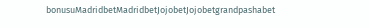bonusuMadridbetMadridbetJojobetJojobetgrandpashabet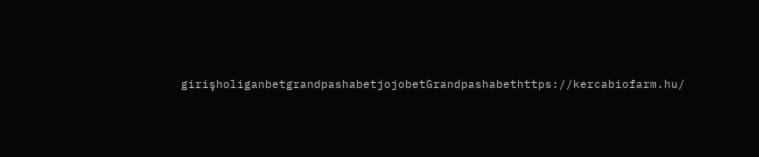girişholiganbetgrandpashabetjojobetGrandpashabethttps://kercabiofarm.hu/